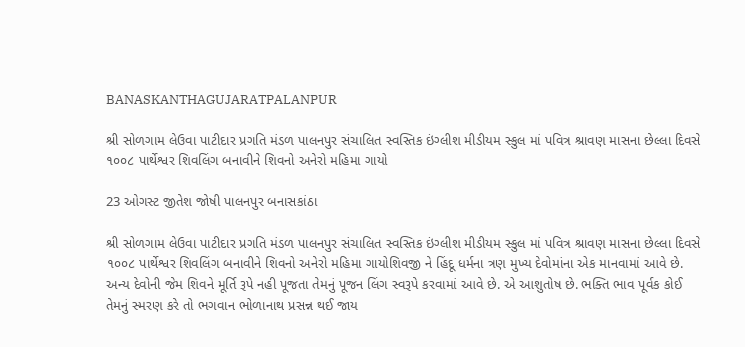BANASKANTHAGUJARATPALANPUR

શ્રી સોળગામ લેઉવા પાટીદાર પ્રગતિ મંડળ પાલનપુર સંચાલિત સ્વસ્તિક ઇંગ્લીશ મીડીયમ સ્કુલ માં પવિત્ર શ્રાવણ માસના છેલ્લા દિવસે ૧૦૦૮ પાર્થેશ્વર શિવલિંગ બનાવીને શિવનો અનેરો મહિમા ગાયો

23 ઓગસ્ટ જીતેશ જોષી પાલનપુર બનાસકાંઠા

શ્રી સોળગામ લેઉવા પાટીદાર પ્રગતિ મંડળ પાલનપુર સંચાલિત સ્વસ્તિક ઇંગ્લીશ મીડીયમ સ્કુલ માં પવિત્ર શ્રાવણ માસના છેલ્લા દિવસે ૧૦૦૮ પાર્થેશ્વર શિવલિંગ બનાવીને શિવનો અનેરો મહિમા ગાયોશિવજી ને હિંદૂ ધર્મના ત્રણ મુખ્ય દેવોમાંના એક માનવામાં આવે છે. અન્ય દેવોની જેમ શિવને મૂર્તિ રૂપે નહી પૂજતા તેમનું પૂજન લિંગ સ્વરૂપે કરવામાં આવે છે. એ આશુતોષ છે. ભક્તિ ભાવ પૂર્વક કોઈ તેમનું સ્મરણ કરે તો ભગવાન ભોળાનાથ પ્રસન્ન થઈ જાય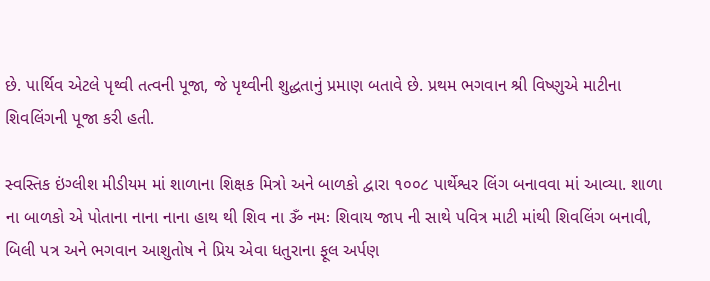છે. પાર્થિવ એટલે પૃથ્વી તત્વની પૂજા, જે પૃથ્વીની શુદ્ધતાનું પ્રમાણ બતાવે છે. પ્રથમ ભગવાન શ્રી વિષ્ણુએ માટીના શિવલિંગની પૂજા કરી હતી.

સ્વસ્તિક ઇંગ્લીશ મીડીયમ માં શાળાના શિક્ષક મિત્રો અને બાળકો દ્વારા ૧૦૦૮ પાર્થેશ્વર લિંગ બનાવવા માં આવ્યા. શાળા ના બાળકો એ પોતાના નાના નાના હાથ થી શિવ ના ૐ નમઃ શિવાય જાપ ની સાથે પવિત્ર માટી માંથી શિવલિંગ બનાવી, બિલી પત્ર અને ભગવાન આશુતોષ ને પ્રિય એવા ધતુરાના ફૂલ અર્પણ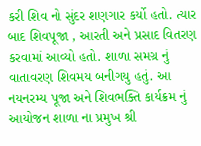કરી શિવ નો સુંદર શણગાર કર્યો હતો. ત્યાર બાદ શિવપૂજા , આરતી અને પ્રસાદ વિતરણ કરવામાં આવ્યો હતો. શાળા સમગ્ર નું વાતાવરણ શિવમય બનીગયુ હતું. આ નયનરમ્ય પૂજા અને શિવભક્તિ કાર્યક્રમ નું આયોજન શાળા ના પ્રમુખ શ્રી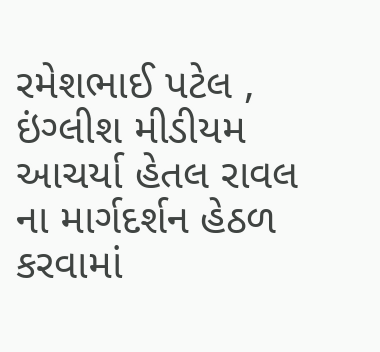રમેશભાઈ પટેલ , ઇંગ્લીશ મીડીયમ આચર્યા હેતલ રાવલ ના માર્ગદર્શન હેઠળ કરવામાં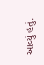આવ્યું હતું.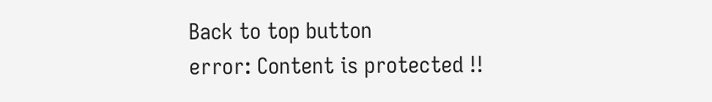Back to top button
error: Content is protected !!